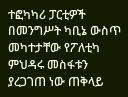ተፎካካሪ ፓርቲዎች በመንግሥት ካቢኔ ውስጥ መካተታቸው የፖለቲካ ምህዳሩ መስፋቱን ያረጋገጠ ነው ጠቅላይ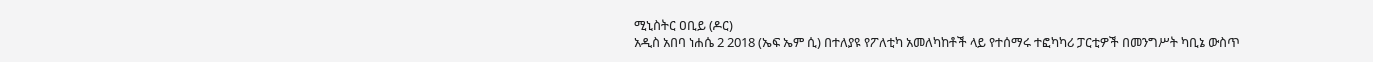ሚኒስትር ዐቢይ (ዶር)
አዲስ አበባ ነሐሴ 2 2018 (ኤፍ ኤም ሲ) በተለያዩ የፖለቲካ አመለካከቶች ላይ የተሰማሩ ተፎካካሪ ፓርቲዎች በመንግሥት ካቢኔ ውስጥ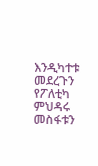እንዲካተቱ መደረጉን የፖለቲካ ምህዳሩ መስፋቱን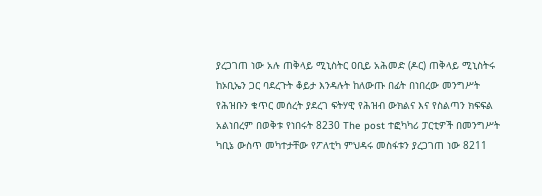ያረጋገጠ ነው አሉ ጠቅላይ ሚኒስትር ዐቢይ አሕመድ (ዶር) ጠቅላይ ሚኒስትሩ ከኦቢኤን ጋር ባደረጉት ቆይታ እንዳሉት ከለውጡ በፊት በነበረው መንግሥት የሕዝቡን ቁጥር መሰረት ያደረገ ፍትሃዊ የሕዝብ ውክልና እና የስልጣን ክፍፍል አልነበረም በወቅቱ የነበሩት 8230 The post ተፎካካሪ ፓርቲዎች በመንግሥት ካቢኔ ውስጥ መካተታቸው የፖለቲካ ምህዳሩ መስፋቱን ያረጋገጠ ነው 8211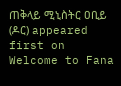ጠቅላይ ሚኒስትር ዐቢይ (ዶር) appeared first on Welcome to Fana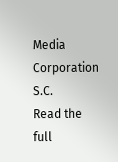Media Corporation S.C.
Read the full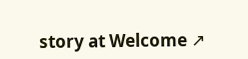story at Welcome ↗